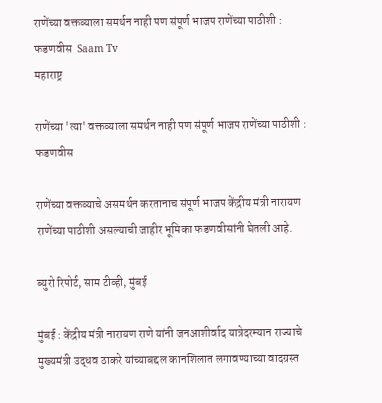राणेंच्या वक्तव्याला समर्थन नाही पण संपूर्ण भाजप राणेंच्या पाठीशी : फडणवीस  Saam Tv
महाराष्ट्र

राणेंच्या 'त्या' वक्तव्याला समर्थन नाही पण संपूर्ण भाजप राणेंच्या पाठीशी : फडणवीस

राणेंच्या वक्तव्याचे असमर्थन करतानाच संपूर्ण भाजप केंद्रीय मंत्री नारायण राणेंच्या पाठीशी असल्याची जाहीर भूमिका फडणवीसांनी घेतली आहे.

ब्युरो रिपोर्ट, साम टीव्ही, मुंबई

मुंबई : केंद्रीय मंत्री नारायण राणे यांनी जनआशीर्वाद यात्रेदरम्यान राज्याचे मुख्यमंत्री उद्धव ठाकरे यांच्याबद्दल कानशिलात लगावण्याच्या वादग्रस्त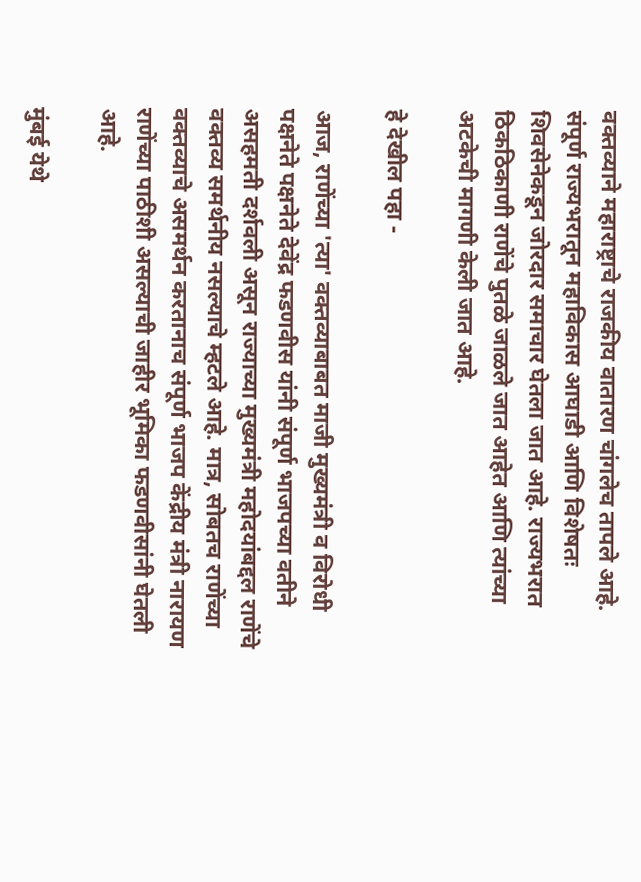वक्तव्याने महाराष्ट्राचे राजकीय वातारण चांगलेच तापले आहे. संपूर्ण राज्यभरातून महाविकास आघाडी आणि विशेषतः शिवसेनेकडून जोरदार समाचार घेतला जात आहे. राज्यभरात ठिकठिकाणी राणेंचे पुतळे जाळले जात आहेत आणि त्यांच्या अटकेची मागणी केली जात आहे.

हे देखील पहा -

आज, राणेंच्या 'त्या' वक्तव्याबाबत माजी मुख्यमंत्री व विरोधी पक्षनेते पक्षनेते देवेंद्र फडणवीस यांनी संपूर्ण भाजपच्या वतीने असहमती दर्शवली असून राज्याच्या मुख्यमंत्री महोदयांबद्दल राणेंचे वक्तव्य समर्थनीय नसल्याचे म्हटले आहे. मात्र, सोबतच राणेंच्या वक्तव्याचे असमर्थन करतानाच संपूर्ण भाजप केंद्रीय मंत्री नारायण राणेंच्या पाठीशी असल्याची जाहीर भूमिका फडणवीसांनी घेतली आहे.

मुंबई येथे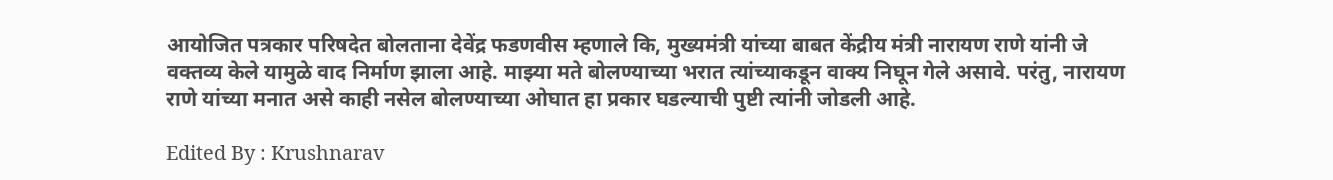आयोजित पत्रकार परिषदेत बोलताना देवेंद्र फडणवीस म्हणाले कि, मुख्यमंत्री यांच्या बाबत केंद्रीय मंत्री नारायण राणे यांनी जे वक्तव्य केले यामुळे वाद निर्माण झाला आहे. माझ्या मते बोलण्याच्या भरात त्यांच्याकडून वाक्य निघून गेले असावे. परंतु, नारायण राणे यांच्या मनात असे काही नसेल बोलण्याच्या ओघात हा प्रकार घडल्याची पुष्टी त्यांनी जोडली आहे.

Edited By : Krushnarav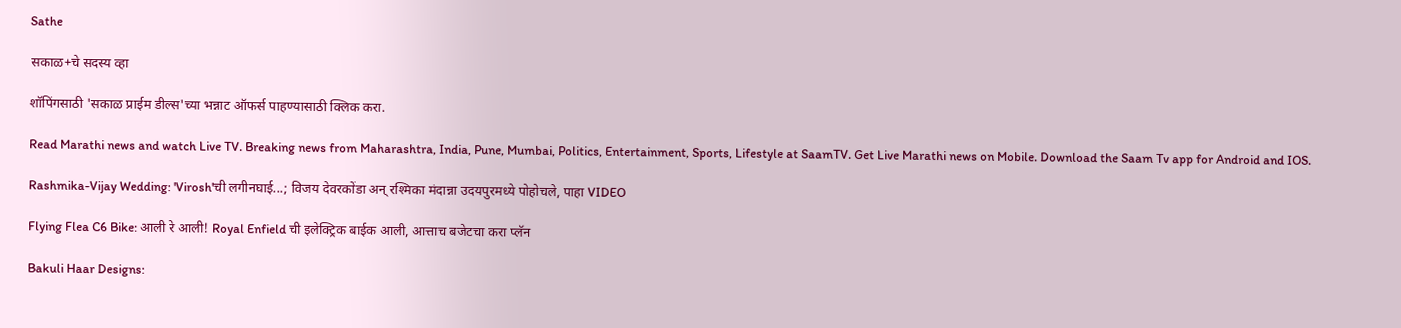Sathe

सकाळ+चे सदस्य व्हा

शॉपिंगसाठी 'सकाळ प्राईम डील्स'च्या भन्नाट ऑफर्स पाहण्यासाठी क्लिक करा.

Read Marathi news and watch Live TV. Breaking news from Maharashtra, India, Pune, Mumbai, Politics, Entertainment, Sports, Lifestyle at SaamTV. Get Live Marathi news on Mobile. Download the Saam Tv app for Android and IOS.

Rashmika-Vijay Wedding: 'Virosh'ची लगीनघाई...; विजय देवरकोंडा अन् रश्मिका मंदान्ना उदयपुरमध्ये पोहोचले, पाहा VIDEO

Flying Flea C6 Bike: आली रे आली! Royal Enfield ची इलेक्ट्रिक बाईक आली, आत्ताच बजेटचा करा प्ल‍ॅन

Bakuli Haar Designs: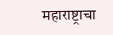महाराष्ट्राचा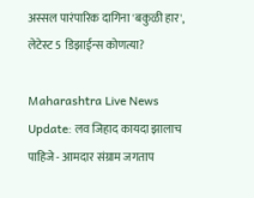अस्सल पारंपारिक दागिना 'बकुळी हार', लेटेस्ट 5 डिझाईन्स कोणत्या?

Maharashtra Live News Update: लव जिहाद कायदा झालाच पाहिजे - आमदार संग्राम जगताप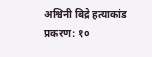अश्विनी बिद्रे हत्याकांड प्रकरण: १०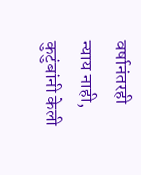वर्षानंतरही न्याय नाही, कुटुंबांनी केली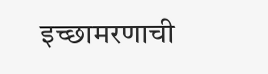इच्छामरणाची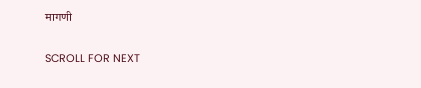मागणी

SCROLL FOR NEXT